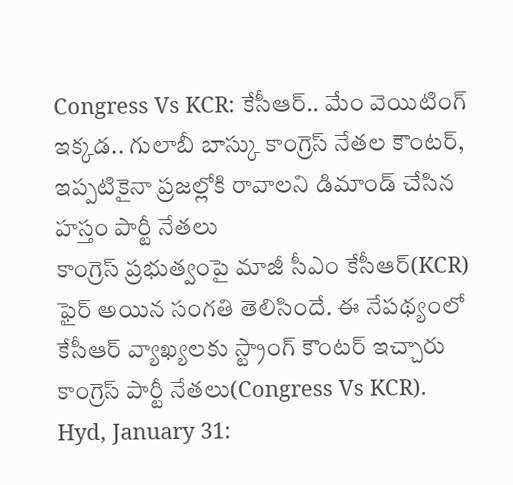Congress Vs KCR: కేసీఆర్.. మేం వెయిటింగ్ ఇక్కడ.. గులాబీ బాస్కు కాంగ్రెస్ నేతల కౌంటర్, ఇప్పటికైనా ప్రజల్లోకి రావాలని డిమాండ్ చేసిన హస్తం పార్టీ నేతలు
కాంగ్రెస్ ప్రభుత్వంపై మాజీ సీఎం కేసీఆర్(KCR) ఫైర్ అయిన సంగతి తెలిసిందే. ఈ నేపథ్యంలో కేసీఆర్ వ్యాఖ్యలకు స్ట్రాంగ్ కౌంటర్ ఇచ్చారు కాంగ్రెస్ పార్టీ నేతలు(Congress Vs KCR).
Hyd, January 31: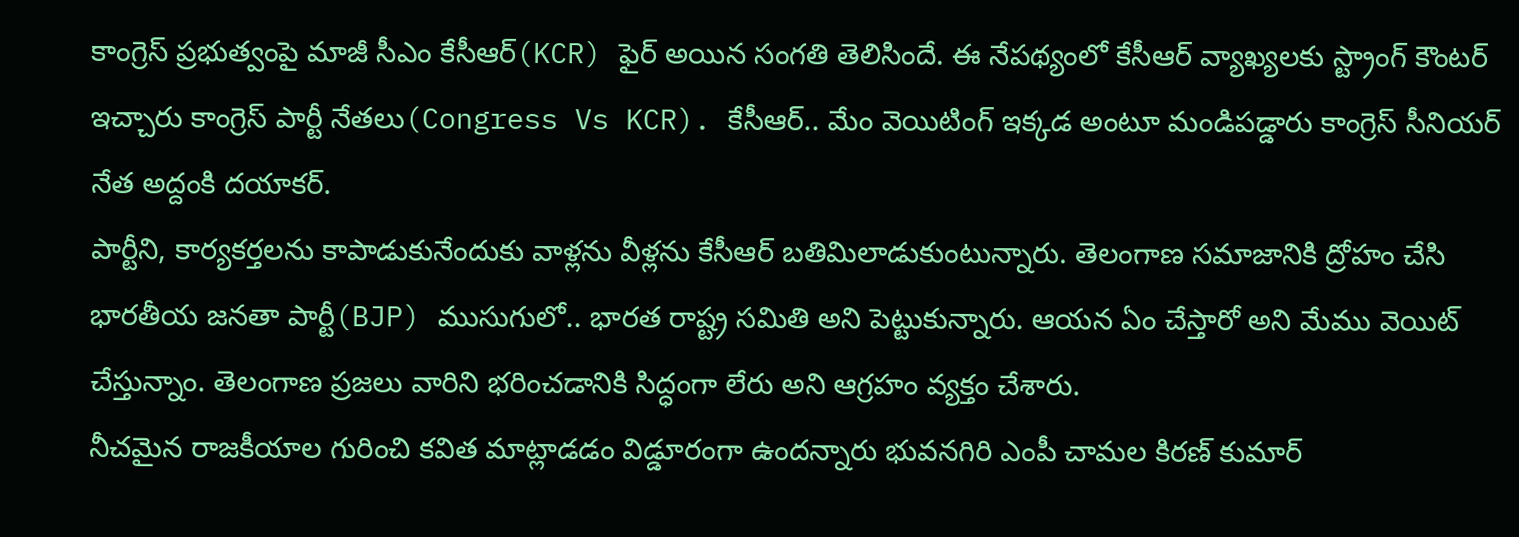కాంగ్రెస్ ప్రభుత్వంపై మాజీ సీఎం కేసీఆర్(KCR) ఫైర్ అయిన సంగతి తెలిసిందే. ఈ నేపథ్యంలో కేసీఆర్ వ్యాఖ్యలకు స్ట్రాంగ్ కౌంటర్ ఇచ్చారు కాంగ్రెస్ పార్టీ నేతలు(Congress Vs KCR). కేసీఆర్.. మేం వెయిటింగ్ ఇక్కడ అంటూ మండిపడ్డారు కాంగ్రెస్ సీనియర్ నేత అద్దంకి దయాకర్.
పార్టీని, కార్యకర్తలను కాపాడుకునేందుకు వాళ్లను వీళ్లను కేసీఆర్ బతిమిలాడుకుంటున్నారు. తెలంగాణ సమాజానికి ద్రోహం చేసి భారతీయ జనతా పార్టీ(BJP) ముసుగులో.. భారత రాష్ట్ర సమితి అని పెట్టుకున్నారు. ఆయన ఏం చేస్తారో అని మేము వెయిట్ చేస్తున్నాం. తెలంగాణ ప్రజలు వారిని భరించడానికి సిద్ధంగా లేరు అని ఆగ్రహం వ్యక్తం చేశారు.
నీచమైన రాజకీయాల గురించి కవిత మాట్లాడడం విడ్డూరంగా ఉందన్నారు భువనగిరి ఎంపీ చామల కిరణ్ కుమార్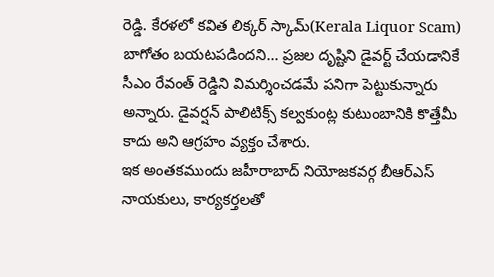రెడ్డి. కేరళలో కవిత లిక్కర్ స్కామ్(Kerala Liquor Scam) బాగోతం బయటపడిందని... ప్రజల దృష్టిని డైవర్ట్ చేయడానికే సీఎం రేవంత్ రెడ్డిని విమర్శించడమే పనిగా పెట్టుకున్నారు అన్నారు. డైవర్షన్ పాలిటిక్స్ కల్వకుంట్ల కుటుంబానికి కొత్తేమీ కాదు అని ఆగ్రహం వ్యక్తం చేశారు.
ఇక అంతకముందు జహీరాబాద్ నియోజకవర్గ బీఆర్ఎస్ నాయకులు, కార్యకర్తలతో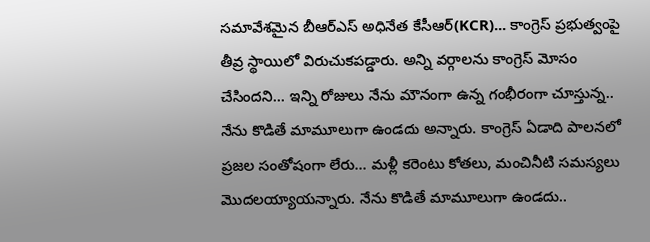సమావేశమైన బీఆర్ఎస్ అధినేత కేసీఆర్(KCR)... కాంగ్రెస్ ప్రభుత్వంపై తీవ్ర స్థాయిలో విరుచుకపడ్డారు. అన్ని వర్గాలను కాంగ్రెస్ మోసం చేసిందని... ఇన్ని రోజులు నేను మౌనంగా ఉన్న గంభీరంగా చూస్తున్న.. నేను కొడితే మామూలుగా ఉండదు అన్నారు. కాంగ్రెస్ ఏడాది పాలనలో ప్రజల సంతోషంగా లేరు... మళ్లీ కరెంటు కోతలు, మంచినీటి సమస్యలు మొదలయ్యాయన్నారు. నేను కొడితే మామూలుగా ఉండదు..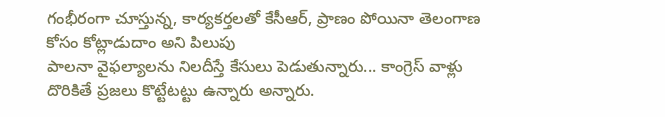గంభీరంగా చూస్తున్న, కార్యకర్తలతో కేసీఆర్, ప్రాణం పోయినా తెలంగాణ కోసం కోట్లాడుదాం అని పిలుపు
పాలనా వైఫల్యాలను నిలదీస్తే కేసులు పెడుతున్నారు... కాంగ్రెస్ వాళ్లు దొరికితే ప్రజలు కొట్టేటట్టు ఉన్నారు అన్నారు.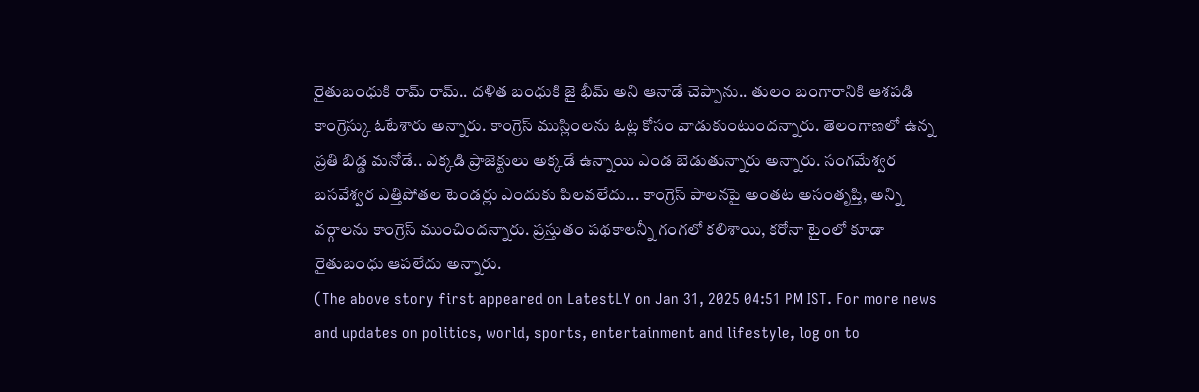రైతుబంధుకి రామ్ రామ్.. దళిత బంధుకి జై భీమ్ అని ఆనాడే చెప్పాను.. తులం బంగారానికి ఆశపడి కాంగ్రెస్కు ఓటేశారు అన్నారు. కాంగ్రెస్ ముస్లింలను ఓట్ల కోసం వాడుకుంటుందన్నారు. తెలంగాణలో ఉన్న ప్రతి బిడ్డ మనోడే.. ఎక్కడి ప్రాజెక్టులు అక్కడే ఉన్నాయి ఎండ బెడుతున్నారు అన్నారు. సంగమేశ్వర బసవేశ్వర ఎత్తిపోతల టెండర్లు ఎందుకు పిలవలేదు... కాంగ్రెస్ పాలనపై అంతట అసంతృప్తి, అన్ని వర్గాలను కాంగ్రెస్ ముంచిందన్నారు. ప్రస్తుతం పథకాలన్నీ గంగలో కలిశాయి, కరోనా టైంలో కూడా రైతుబంధు ఆపలేదు అన్నారు.
(The above story first appeared on LatestLY on Jan 31, 2025 04:51 PM IST. For more news and updates on politics, world, sports, entertainment and lifestyle, log on to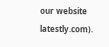our website latestly.com).